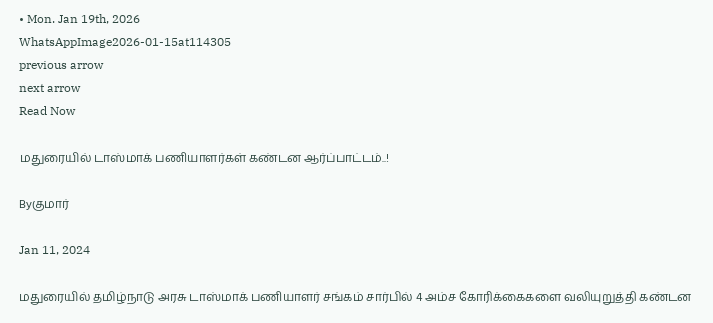• Mon. Jan 19th, 2026
WhatsAppImage2026-01-15at114305
previous arrow
next arrow
Read Now

மதுரையில் டாஸ்மாக் பணியாளர்கள் கண்டன ஆர்ப்பாட்டம்..!

Byகுமார்

Jan 11, 2024

மதுரையில் தமிழ்நாடு அரசு டாஸ்மாக் பணியாளர் சங்கம் சார்பில் 4 அம்ச கோரிக்கைகளை வலியுறுத்தி கண்டன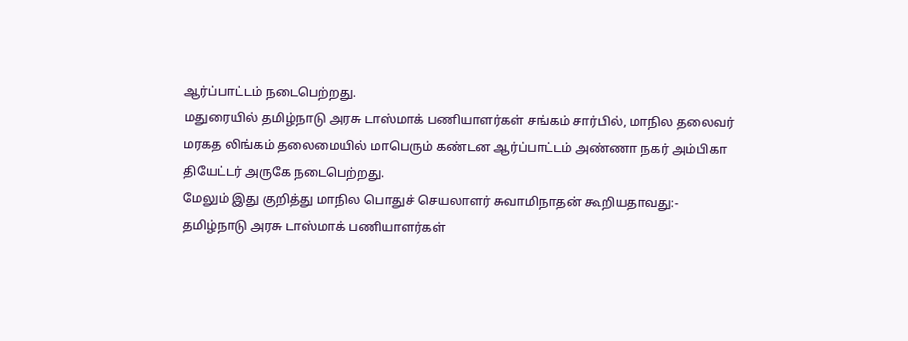ஆர்ப்பாட்டம் நடைபெற்றது.
மதுரையில் தமிழ்நாடு அரசு டாஸ்மாக் பணியாளர்கள் சங்கம் சார்பில், மாநில தலைவர் மரகத லிங்கம் தலைமையில் மாபெரும் கண்டன ஆர்ப்பாட்டம் அண்ணா நகர் அம்பிகா தியேட்டர் அருகே நடைபெற்றது.
மேலும் இது குறித்து மாநில பொதுச் செயலாளர் சுவாமிநாதன் கூறியதாவது:-
தமிழ்நாடு அரசு டாஸ்மாக் பணியாளர்கள்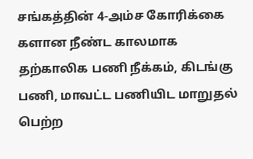சங்கத்தின் 4-அம்ச கோரிக்கை களான நீண்ட காலமாக தற்காலிக பணி நீக்கம், கிடங்கு பணி, மாவட்ட பணியிட மாறுதல் பெற்ற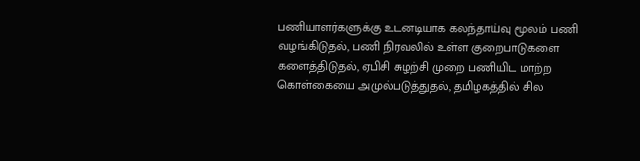பணியாளர்களுக்கு உடனடியாக கலந்தாய்வு மூலம் பணி வழங்கிடுதல், பணி நிரவலில் உள்ள குறைபாடுகளை களைத்திடுதல், ஏபிசி சுழற்சி முறை பணியிட மாற்ற கொள்கையை அமுல்படுத்துதல், தமிழகத்தில் சில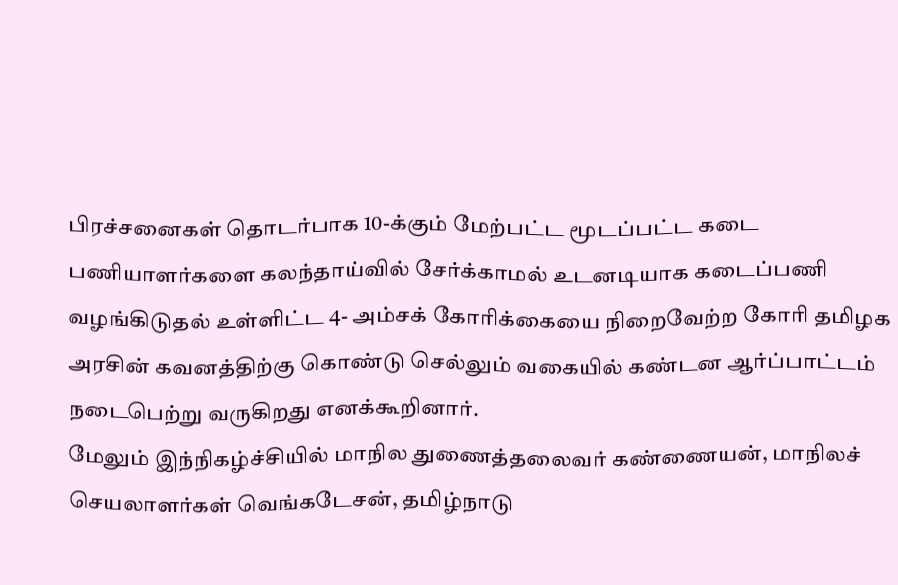பிரச்சனைகள் தொடர்பாக 10-க்கும் மேற்பட்ட மூடப்பட்ட கடை பணியாளர்களை கலந்தாய்வில் சேர்க்காமல் உடனடியாக கடைப்பணி வழங்கிடுதல் உள்ளிட்ட 4- அம்சக் கோரிக்கையை நிறைவேற்ற கோரி தமிழக அரசின் கவனத்திற்கு கொண்டு செல்லும் வகையில் கண்டன ஆர்ப்பாட்டம் நடைபெற்று வருகிறது எனக்கூறினார்.
மேலும் இந்நிகழ்ச்சியில் மாநில துணைத்தலைவர் கண்ணையன், மாநிலச் செயலாளர்கள் வெங்கடேசன், தமிழ்நாடு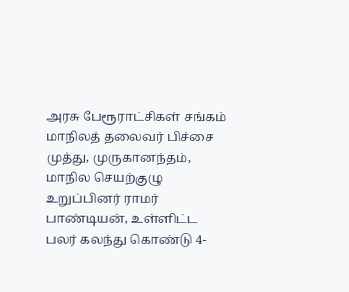அரசு பேரூராட்சிகள் சங்கம் மாநிலத் தலைவர் பிச்சை முத்து, முருகானந்தம், மாநில செயற்குழு உறுப்பினர் ராமர் பாண்டியன், உள்ளிட்ட பலர் கலந்து கொண்டு 4-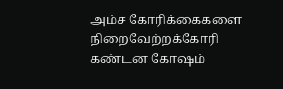அம்ச கோரிக்கைகளை நிறைவேற்றக்கோரி கண்டன கோஷம்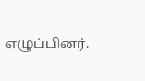எழுப்பினர்.